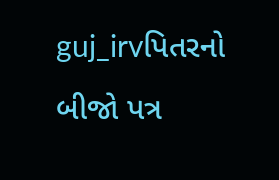guj_irvપિતરનો બીજો પત્ર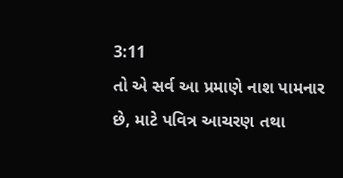3:11
તો એ સર્વ આ પ્રમાણે નાશ પામનાર છે, માટે પવિત્ર આચરણ તથા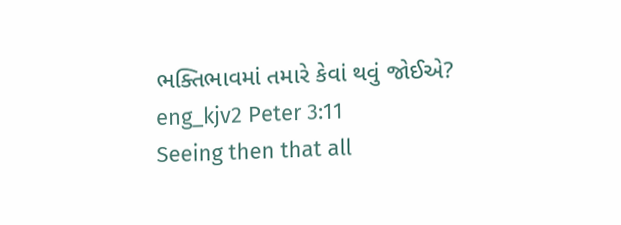ભક્તિભાવમાં તમારે કેવાં થવું જોઈએ?
eng_kjv2 Peter 3:11
Seeing then that all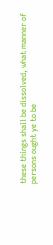these things shall be dissolved, what manner of persons ought ye to be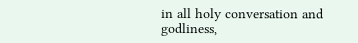in all holy conversation and godliness,